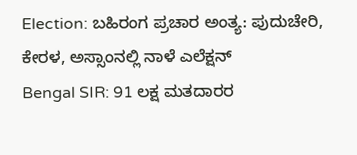Election: ಬಹಿರಂಗ ಪ್ರಚಾರ ಅಂತ್ಯ: ಪುದುಚೇರಿ, ಕೇರಳ, ಅಸ್ಸಾಂನಲ್ಲಿ ನಾಳೆ ಎಲೆಕ್ಷನ್
Bengal SIR: 91 ಲಕ್ಷ ಮತದಾರರ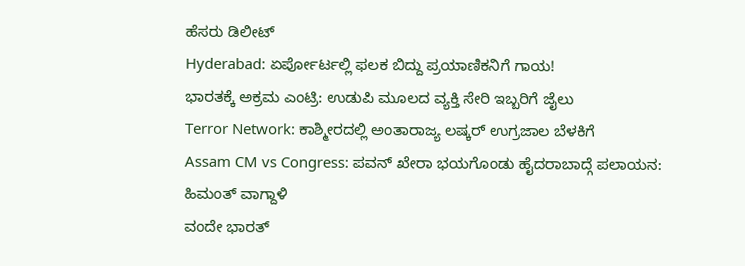ಹೆಸರು ಡಿಲೀಟ್
Hyderabad: ಏರ್ಪೋರ್ಟಲ್ಲಿ ಫಲಕ ಬಿದ್ದು ಪ್ರಯಾಣಿಕನಿಗೆ ಗಾಯ!
ಭಾರತಕ್ಕೆ ಅಕ್ರಮ ಎಂಟ್ರಿ: ಉಡುಪಿ ಮೂಲದ ವ್ಯಕ್ತಿ ಸೇರಿ ಇಬ್ಬರಿಗೆ ಜೈಲು
Terror Network: ಕಾಶ್ಮೀರದಲ್ಲಿ ಅಂತಾರಾಜ್ಯ ಲಷ್ಕರ್ ಉಗ್ರಜಾಲ ಬೆಳಕಿಗೆ
Assam CM vs Congress: ಪವನ್ ಖೇರಾ ಭಯಗೊಂಡು ಹೈದರಾಬಾದ್ಗೆ ಪಲಾಯನ: ಹಿಮಂತ್ ವಾಗ್ದಾಳಿ
ವಂದೇ ಭಾರತ್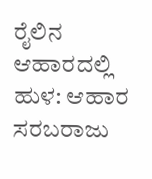ರೈಲಿನ ಆಹಾರದಲ್ಲಿ ಹುಳ: ಆಹಾರ ಸರಬರಾಜು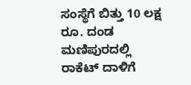ಸಂಸ್ಥೆಗೆ ಬಿತ್ತು 10 ಲಕ್ಷ ರೂ. ದಂಡ
ಮಣಿಪುರದಲ್ಲಿ ರಾಕೆಟ್ ದಾಳಿಗೆ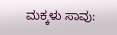ಮಕ್ಕಳು ಸಾವು: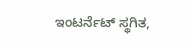ಇಂಟರ್ನೆಟ್ ಸ್ಥಗಿತ,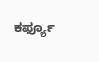ಕರ್ಫ್ಯೂ